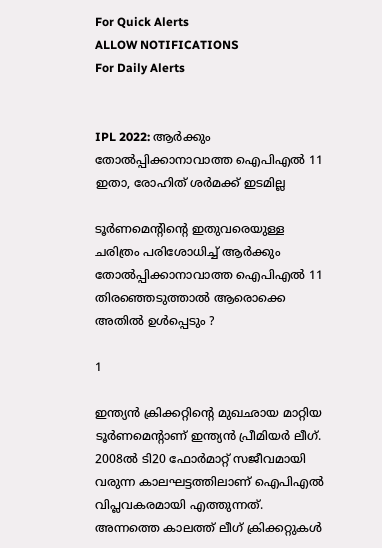For Quick Alerts
ALLOW NOTIFICATIONS
For Daily Alerts


IPL 2022: ആര്‍ക്കും തോല്‍പ്പിക്കാനാവാത്ത ഐപിഎല്‍ 11 ഇതാ, രോഹിത് ശര്‍മക്ക് ഇടമില്ല

ടൂര്‍ണമെന്റിന്റെ ഇതുവരെയുള്ള ചരിത്രം പരിശോധിച്ച് ആര്‍ക്കും തോല്‍പ്പിക്കാനാവാത്ത ഐപിഎല്‍ 11 തിരഞ്ഞെടുത്താല്‍ ആരൊക്കെ അതില്‍ ഉള്‍പ്പെടും ?

1

ഇന്ത്യന്‍ ക്രിക്കറ്റിന്റെ മുഖഛായ മാറ്റിയ ടൂര്‍ണമെന്റാണ് ഇന്ത്യന്‍ പ്രീമിയര്‍ ലീഗ്. 2008ല്‍ ടി20 ഫോര്‍മാറ്റ് സജീവമായി വരുന്ന കാലഘട്ടത്തിലാണ് ഐപിഎല്‍ വിപ്ലവകരമായി എത്തുന്നത്. അന്നത്തെ കാലത്ത് ലീഗ് ക്രിക്കറ്റുകള്‍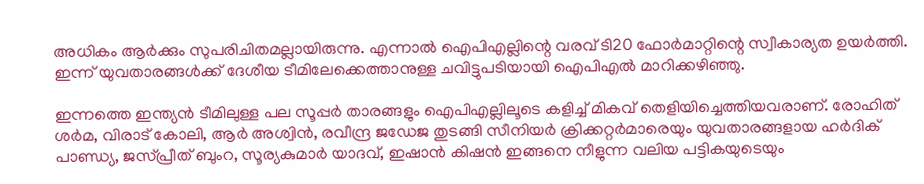അധികം ആര്‍ക്കും സുപരിചിതമല്ലായിരുന്നു. എന്നാല്‍ ഐപിഎല്ലിന്റെ വരവ് ടി20 ഫോര്‍മാറ്റിന്റെ സ്വീകാര്യത ഉയര്‍ത്തി. ഇന്ന് യുവതാരങ്ങള്‍ക്ക് ദേശീയ ടീമിലേക്കെത്താനുള്ള ചവിട്ടുപടിയായി ഐപിഎല്‍ മാറിക്കഴിഞ്ഞു.

ഇന്നത്തെ ഇന്ത്യന്‍ ടീമിലുള്ള പല സൂപ്പര്‍ താരങ്ങളും ഐപിഎല്ലിലൂടെ കളിച്ച് മികവ് തെളിയിച്ചെത്തിയവരാണ്. രോഹിത് ശര്‍മ, വിരാട് കോലി, ആര്‍ അശ്വിന്‍, രവീന്ദ്ര ജഡേജ തുടങ്ങി സീനിയര്‍ ക്രിക്കറ്റര്‍മാരെയും യുവതാരങ്ങളായ ഹര്‍ദിക് പാണ്ഡ്യ, ജസ്പ്രീത് ബുംറ, സൂര്യകുമാര്‍ യാദവ്, ഇഷാന്‍ കിഷന്‍ ഇങ്ങനെ നീളുന്ന വലിയ പട്ടികയുടെയും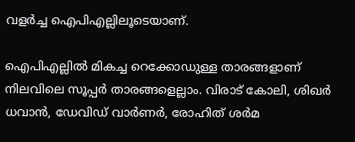വളര്‍ച്ച ഐപിഎല്ലിലൂടെയാണ്.

ഐപിഎല്ലില്‍ മികച്ച റെക്കോഡുള്ള താരങ്ങളാണ് നിലവിലെ സൂപ്പര്‍ താരങ്ങളെല്ലാം. വിരാട് കോലി, ശിഖര്‍ ധവാന്‍, ഡേവിഡ് വാര്‍ണര്‍, രോഹിത് ശര്‍മ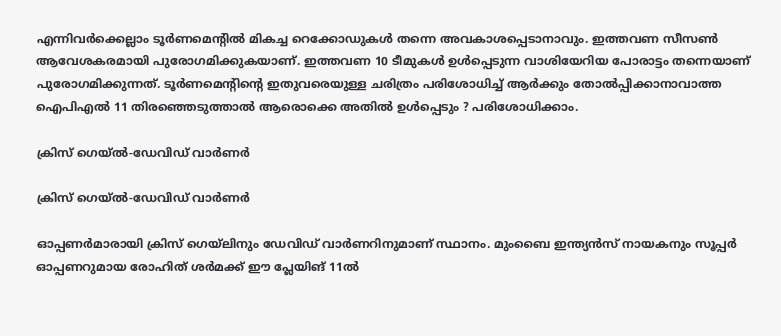എന്നിവര്‍ക്കെല്ലാം ടൂര്‍ണമെന്റില്‍ മികച്ച റെക്കോഡുകള്‍ തന്നെ അവകാശപ്പെടാനാവും. ഇത്തവണ സീസണ്‍ ആവേശകരമായി പുരോഗമിക്കുകയാണ്. ഇത്തവണ 10 ടീമുകള്‍ ഉള്‍പ്പെടുന്ന വാശിയേറിയ പോരാട്ടം തന്നെയാണ് പുരോഗമിക്കുന്നത്. ടൂര്‍ണമെന്റിന്റെ ഇതുവരെയുള്ള ചരിത്രം പരിശോധിച്ച് ആര്‍ക്കും തോല്‍പ്പിക്കാനാവാത്ത ഐപിഎല്‍ 11 തിരഞ്ഞെടുത്താല്‍ ആരൊക്കെ അതില്‍ ഉള്‍പ്പെടും ? പരിശോധിക്കാം.

ക്രിസ് ഗെയ്ല്‍-ഡേവിഡ് വാര്‍ണര്‍

ക്രിസ് ഗെയ്ല്‍-ഡേവിഡ് വാര്‍ണര്‍

ഓപ്പണര്‍മാരായി ക്രിസ് ഗെയ്‌ലിനും ഡേവിഡ് വാര്‍ണറിനുമാണ് സ്ഥാനം. മുംബൈ ഇന്ത്യന്‍സ് നായകനും സൂപ്പര്‍ ഓപ്പണറുമായ രോഹിത് ശര്‍മക്ക് ഈ പ്ലേയിങ് 11ല്‍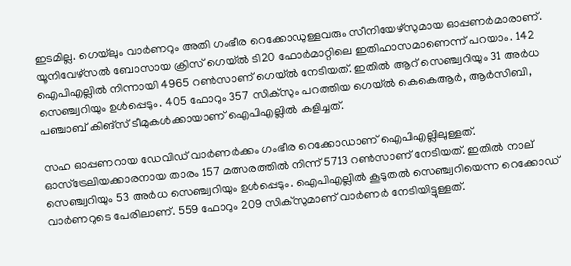ഇടമില്ല. ഗെയ്‌ലും വാര്‍ണറും അതി ഗംഭീര റെക്കോഡുള്ളവരും സീനിയേഴ്‌സുമായ ഓപ്പണര്‍മാരാണ്. യൂനിവേഴ്‌സല്‍ ബോസായ ക്രിസ് ഗെയ്ല്‍ ടി20 ഫോര്‍മാറ്റിലെ ഇതിഹാസമാണെന്ന് പറയാം. 142 ഐപിഎല്ലില്‍ നിന്നായി 4965 റണ്‍സാണ് ഗെയ്ല്‍ നേടിയത്. ഇതില്‍ ആറ് സെഞ്ച്വറിയും 31 അര്‍ധ സെഞ്ച്വറിയും ഉള്‍പ്പെടും. 405 ഫോറും 357 സിക്‌സും പറത്തിയ ഗെയ്ല്‍ കെകെആര്‍, ആര്‍സിബി, പഞ്ചാബ് കിങ്‌സ് ടീമുകള്‍ക്കായാണ് ഐപിഎല്ലില്‍ കളിച്ചത്.

സഹ ഓപ്പണറായ ഡേവിഡ് വാര്‍ണര്‍ക്കം ഗംഭീര റെക്കോഡാണ് ഐപിഎല്ലിലുള്ളത്. ഓസ്‌ട്രേലിയക്കാരനായ താരം 157 മത്സരത്തില്‍ നിന്ന് 5713 റണ്‍സാണ് നേടിയത്. ഇതില്‍ നാല് സെഞ്ച്വറിയും 53 അര്‍ധ സെഞ്ച്വറിയും ഉള്‍പ്പെടും. ഐപിഎല്ലില്‍ കൂടുതല്‍ സെഞ്ച്വറിയെന്ന റെക്കോഡ് വാര്‍ണറുടെ പേരിലാണ്. 559 ഫോറും 209 സിക്‌സുമാണ് വാര്‍ണര്‍ നേടിയിട്ടുള്ളത്.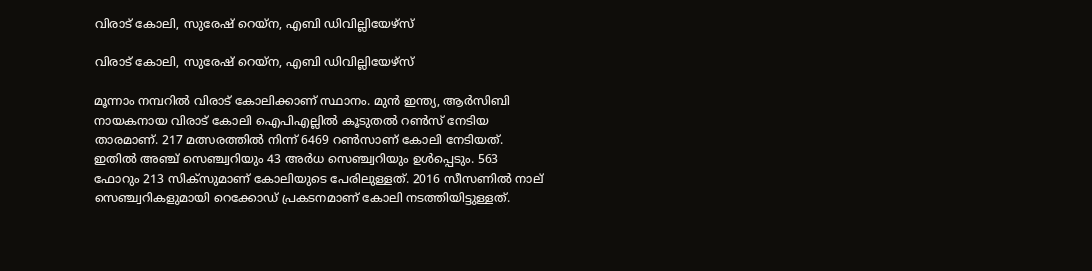വിരാട് കോലി, സുരേഷ് റെയ്‌ന, എബി ഡിവില്ലിയേഴ്‌സ്

വിരാട് കോലി, സുരേഷ് റെയ്‌ന, എബി ഡിവില്ലിയേഴ്‌സ്

മൂന്നാം നമ്പറില്‍ വിരാട് കോലിക്കാണ് സ്ഥാനം. മുന്‍ ഇന്ത്യ, ആര്‍സിബി നായകനായ വിരാട് കോലി ഐപിഎല്ലില്‍ കൂടുതല്‍ റണ്‍സ് നേടിയ താരമാണ്. 217 മത്സരത്തില്‍ നിന്ന് 6469 റണ്‍സാണ് കോലി നേടിയത്. ഇതില്‍ അഞ്ച് സെഞ്ച്വറിയും 43 അര്‍ധ സെഞ്ച്വറിയും ഉള്‍പ്പെടും. 563 ഫോറും 213 സിക്‌സുമാണ് കോലിയുടെ പേരിലുള്ളത്. 2016 സീസണില്‍ നാല് സെഞ്ച്വറികളുമായി റെക്കോഡ് പ്രകടനമാണ് കോലി നടത്തിയിട്ടുള്ളത്.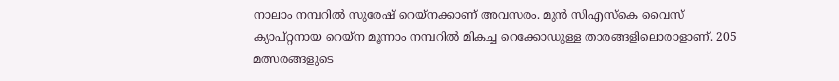നാലാം നമ്പറില്‍ സുരേഷ് റെയ്‌നക്കാണ് അവസരം. മുന്‍ സിഎസ്‌കെ വൈസ് ക്യാപ്റ്റനായ റെയ്‌ന മൂന്നാം നമ്പറില്‍ മികച്ച റെക്കോഡുള്ള താരങ്ങളിലൊരാളാണ്. 205 മത്സരങ്ങളുടെ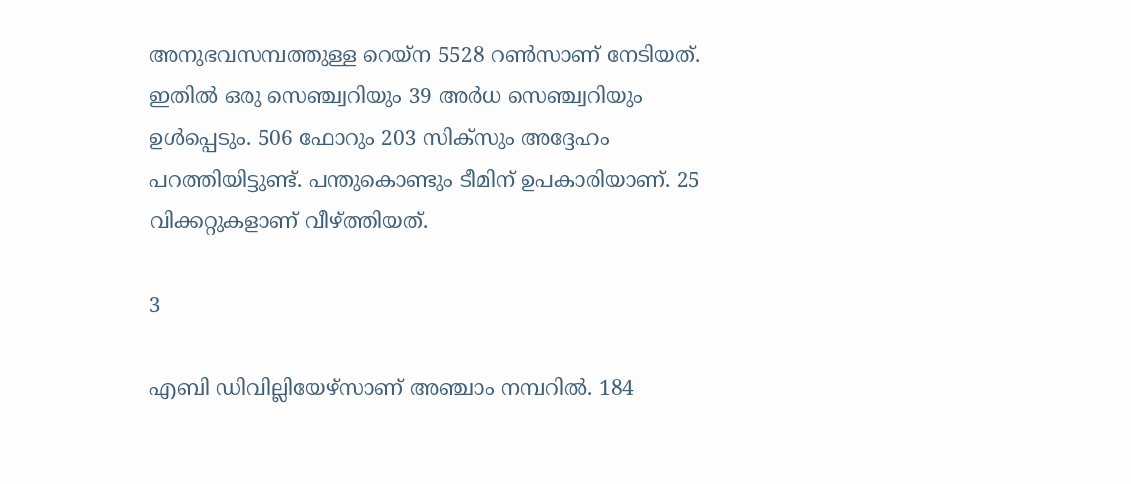അനുഭവസമ്പത്തുള്ള റെയ്‌ന 5528 റണ്‍സാണ് നേടിയത്. ഇതില്‍ ഒരു സെഞ്ച്വറിയും 39 അര്‍ധ സെഞ്ച്വറിയും ഉള്‍പ്പെടും. 506 ഫോറും 203 സിക്‌സും അദ്ദേഹം പറത്തിയിട്ടുണ്ട്. പന്തുകൊണ്ടും ടീമിന് ഉപകാരിയാണ്. 25 വിക്കറ്റുകളാണ് വീഴ്ത്തിയത്.

3

എബി ഡിവില്ലിയേഴ്‌സാണ് അഞ്ചാം നമ്പറില്‍. 184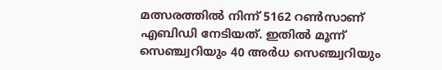മത്സരത്തില്‍ നിന്ന് 5162 റണ്‍സാണ് എബിഡി നേടിയത്. ഇതില്‍ മൂന്ന് സെഞ്ച്വറിയും 40 അര്‍ധ സെഞ്ച്വറിയും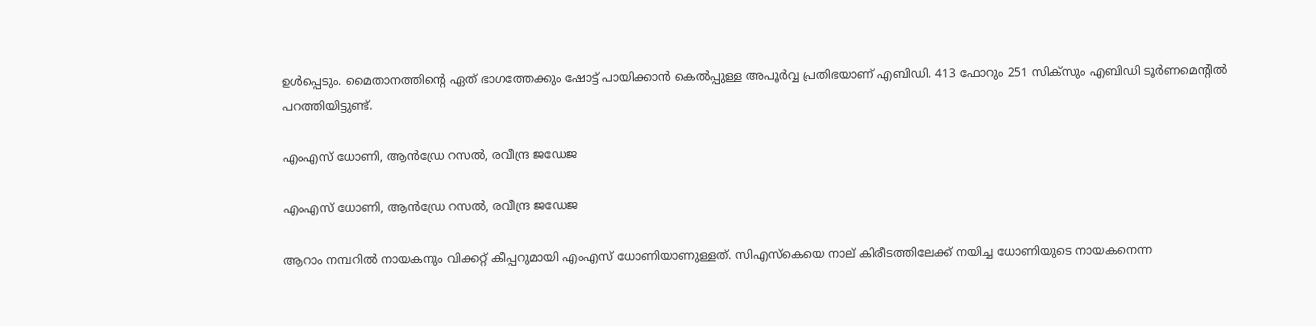ഉള്‍പ്പെടും. മൈതാനത്തിന്റെ ഏത് ഭാഗത്തേക്കും ഷോട്ട് പായിക്കാന്‍ കെല്‍പ്പുള്ള അപൂര്‍വ്വ പ്രതിഭയാണ് എബിഡി. 413 ഫോറും 251 സിക്‌സും എബിഡി ടൂര്‍ണമെന്റില്‍ പറത്തിയിട്ടുണ്ട്.

എംഎസ് ധോണി, ആന്‍ഡ്രേ റസല്‍, രവീന്ദ്ര ജഡേജ

എംഎസ് ധോണി, ആന്‍ഡ്രേ റസല്‍, രവീന്ദ്ര ജഡേജ

ആറാം നമ്പറില്‍ നായകനും വിക്കറ്റ് കീപ്പറുമായി എംഎസ് ധോണിയാണുള്ളത്. സിഎസ്‌കെയെ നാല് കിരീടത്തിലേക്ക് നയിച്ച ധോണിയുടെ നായകനെന്ന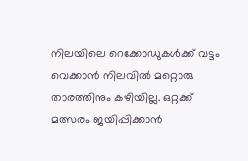നിലയിലെ റെക്കോഡുകള്‍ക്ക് വട്ടം വെക്കാന്‍ നിലവില്‍ മറ്റൊരു താരത്തിനും കഴിയില്ല. ഒറ്റക്ക് മത്സരം ജയിപ്പിക്കാന്‍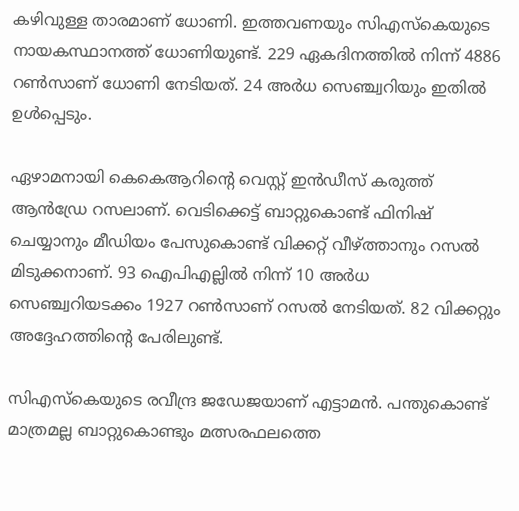കഴിവുള്ള താരമാണ് ധോണി. ഇത്തവണയും സിഎസ്‌കെയുടെ നായകസ്ഥാനത്ത് ധോണിയുണ്ട്. 229 ഏകദിനത്തില്‍ നിന്ന് 4886 റണ്‍സാണ് ധോണി നേടിയത്. 24 അര്‍ധ സെഞ്ച്വറിയും ഇതില്‍ ഉള്‍പ്പെടും.

ഏഴാമനായി കെകെആറിന്റെ വെസ്റ്റ് ഇന്‍ഡീസ് കരുത്ത് ആന്‍ഡ്രേ റസലാണ്. വെടിക്കെട്ട് ബാറ്റുകൊണ്ട് ഫിനിഷ് ചെയ്യാനും മീഡിയം പേസുകൊണ്ട് വിക്കറ്റ് വീഴ്ത്താനും റസല്‍ മിടുക്കനാണ്. 93 ഐപിഎല്ലില്‍ നിന്ന് 10 അര്‍ധ സെഞ്ച്വറിയടക്കം 1927 റണ്‍സാണ് റസല്‍ നേടിയത്. 82 വിക്കറ്റും അദ്ദേഹത്തിന്റെ പേരിലുണ്ട്.

സിഎസ്‌കെയുടെ രവീന്ദ്ര ജഡേജയാണ് എട്ടാമന്‍. പന്തുകൊണ്ട് മാത്രമല്ല ബാറ്റുകൊണ്ടും മത്സരഫലത്തെ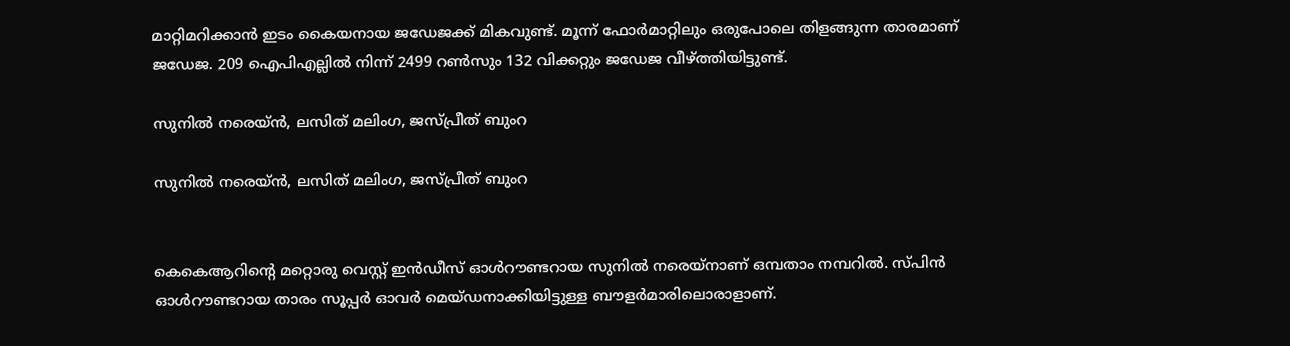മാറ്റിമറിക്കാന്‍ ഇടം കൈയനായ ജഡേജക്ക് മികവുണ്ട്. മൂന്ന് ഫോര്‍മാറ്റിലും ഒരുപോലെ തിളങ്ങുന്ന താരമാണ് ജഡേജ. 209 ഐപിഎല്ലില്‍ നിന്ന് 2499 റണ്‍സും 132 വിക്കറ്റും ജഡേജ വീഴ്ത്തിയിട്ടുണ്ട്.

സുനില്‍ നരെയ്ന്‍, ലസിത് മലിംഗ, ജസ്പ്രീത് ബുംറ

സുനില്‍ നരെയ്ന്‍, ലസിത് മലിംഗ, ജസ്പ്രീത് ബുംറ


കെകെആറിന്റെ മറ്റൊരു വെസ്റ്റ് ഇന്‍ഡീസ് ഓള്‍റൗണ്ടറായ സുനില്‍ നരെയ്‌നാണ് ഒമ്പതാം നമ്പറില്‍. സ്പിന്‍ ഓള്‍റൗണ്ടറായ താരം സൂപ്പര്‍ ഓവര്‍ മെയ്ഡനാക്കിയിട്ടുള്ള ബൗളര്‍മാരിലൊരാളാണ്.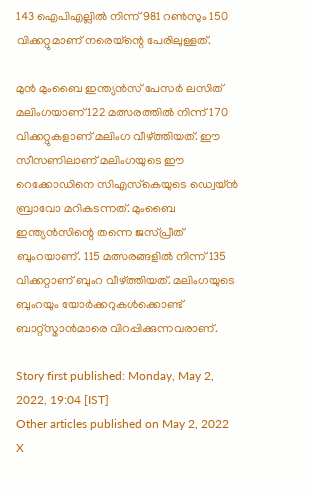143 ഐപിഎല്ലില്‍ നിന്ന് 981 റണ്‍സും 150 വിക്കറ്റുമാണ് നരെയ്‌ന്റെ പേരിലുള്ളത്.

മുന്‍ മുംബൈ ഇന്ത്യന്‍സ് പേസര്‍ ലസിത് മലിംഗയാണ് 122 മത്സരത്തില്‍ നിന്ന് 170 വിക്കറ്റുകളാണ് മലിംഗ വീഴ്ത്തിയത്. ഈ സീസണിലാണ് മലിംഗയുടെ ഈ റെക്കോഡിനെ സിഎസ്‌കെയുടെ ഡ്വെയ്ന്‍ ബ്രാവോ മറികടന്നത്. മുംബൈ ഇന്ത്യന്‍സിന്റെ തന്നെ ജസ്പ്രീത് ബുംറയാണ്. 115 മത്സരങ്ങളില്‍ നിന്ന് 135 വിക്കറ്റാണ് ബുംറ വീഴ്ത്തിയത്. മലിംഗയുടെ ബുംറയും യോര്‍ക്കറുകള്‍ക്കൊണ്ട് ബാറ്റ്‌സ്മാന്‍മാരെ വിറപ്പിക്കുന്നവരാണ്.

Story first published: Monday, May 2, 2022, 19:04 [IST]
Other articles published on May 2, 2022
X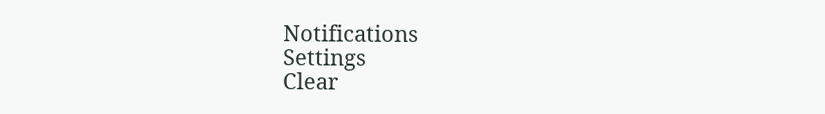Notifications
Settings
Clear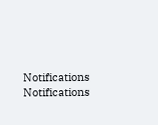Notifications
Notifications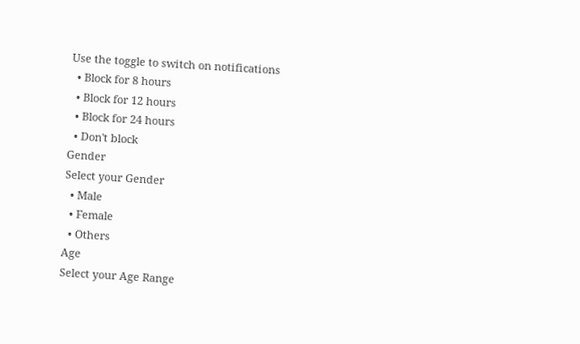Use the toggle to switch on notifications
  • Block for 8 hours
  • Block for 12 hours
  • Block for 24 hours
  • Don't block
Gender
Select your Gender
  • Male
  • Female
  • Others
Age
Select your Age Range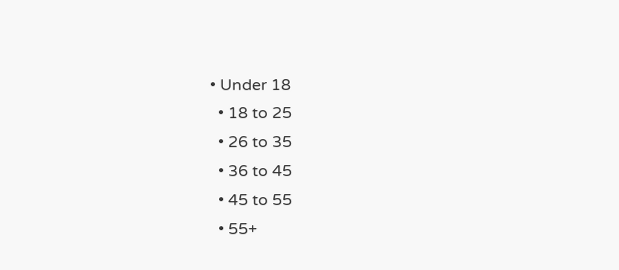• Under 18
  • 18 to 25
  • 26 to 35
  • 36 to 45
  • 45 to 55
  • 55+